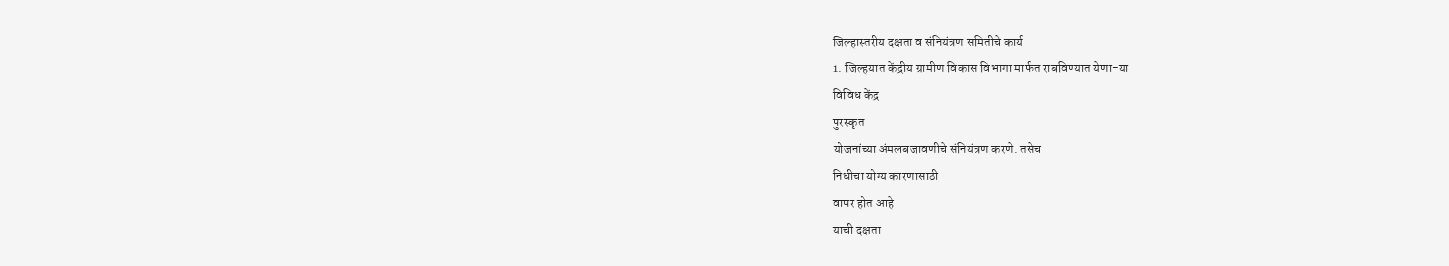जिल्हास्तरीय दक्षता व संनियंत्रण समितीचे कार्य
1. जिल्हयात केंद्रीय ग्रामीण विकास विभागा मार्फत राबविण्यात येणा-या
विविध केंद्र
पुरस्कृत
योजनांच्या अंमलबजावणीचे संनियंत्रण करणे. तसेच
निधीचा योग्य कारणासाठी
वापर होत आहे
याची दक्षता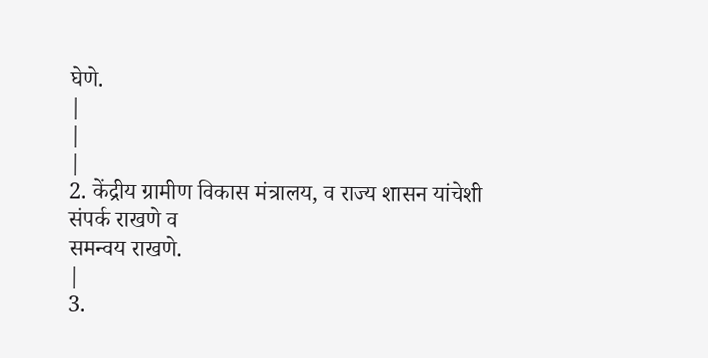घेणे.
|
|
|
2. केंद्रीय ग्रामीण विकास मंत्रालय, व राज्य शासन यांचेशी संपर्क राखणे व
समन्वय राखणे.
|
3.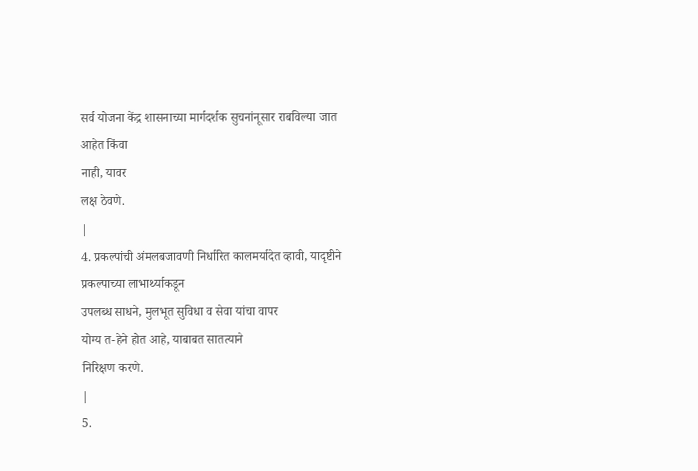सर्व योजना केंद्र शासनाच्या मार्गदर्शक सुचनांनूसार राबविल्या जात
आहेत किंवा
नाही, यावर
लक्ष ठेवणे.
|
4. प्रकल्पांची अंमलबजावणी निर्धारित कालमर्यादेत व्हावी, यादृष्टीने
प्रकल्पाच्या लाभार्थ्याकडून
उपलब्ध साधने, मुलभूत सुविधा व सेवा यांचा वापर
योग्य त-हेने होत आहे, याबाबत सातत्याने
निरिक्षण करणे.
|
5.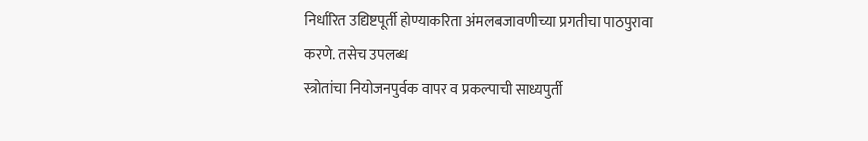निर्धारित उद्यिष्टपूर्ती होण्याकरिता अंमलबजावणीच्या प्रगतीचा पाठपुरावा
करणे. तसेच उपलब्ध
स्त्रोतांचा नियोजनपुर्वक वापर व प्रकल्पाची साध्यपुर्ती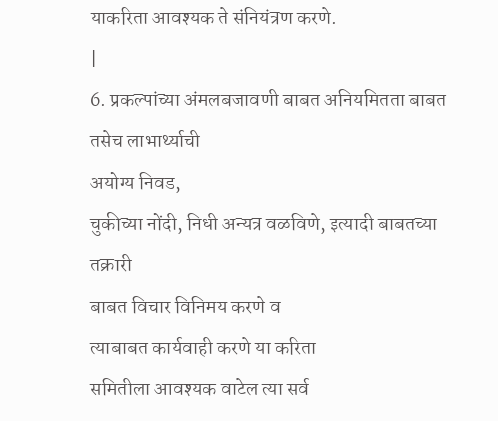याकरिता आवश्यक ते संनियंत्रण करणे.
|
6. प्रकल्पांच्या अंमलबजावणी बाबत अनियमितता बाबत तसेच लाभार्थ्याची
अयोग्य निवड,
चुकीच्या नोंदी, निधी अन्यत्र वळविणे, इत्यादी बाबतच्या तक्रारी
बाबत विचार विनिमय करणे व
त्याबाबत कार्यवाही करणे या करिता
समितीला आवश्यक वाटेल त्या सर्व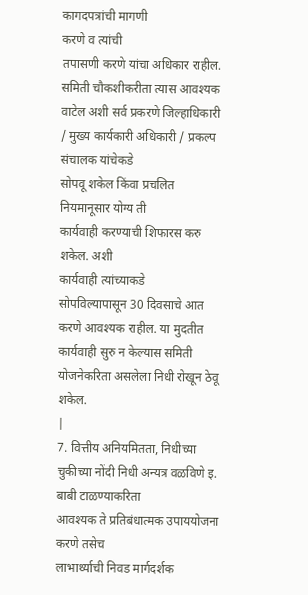कागदपत्रांची मागणी
करणे व त्यांची
तपासणी करणे यांचा अधिकार राहील. समिती चौकशीकरीता त्यास आवश्यक
वाटेल अशी सर्व प्रकरणे जिल्हाधिकारी / मुख्य कार्यकारी अधिकारी / प्रकल्प
संचालक यांचेकडे
सोपवू शकेल किंवा प्रचलित नियमानूसार योग्य ती
कार्यवाही करण्याची शिफारस करु शकेल. अशी
कार्यवाही त्यांच्याकडे
सोपविल्यापासून 30 दिवसाचे आत करणे आवश्यक राहील. या मुदतीत
कार्यवाही सुरु न केल्यास समिती योजनेकरिता असलेला निधी रोखून ठेवू
शकेल.
|
7. वित्तीय अनियमितता, निधीच्या चुकीच्या नोंदी निधी अन्यत्र वळविणे इ.
बाबी टाळण्याकरिता
आवश्यक ते प्रतिबंधात्मक उपाययोजना करणे तसेच
लाभार्थ्याची निवड मार्गदर्शक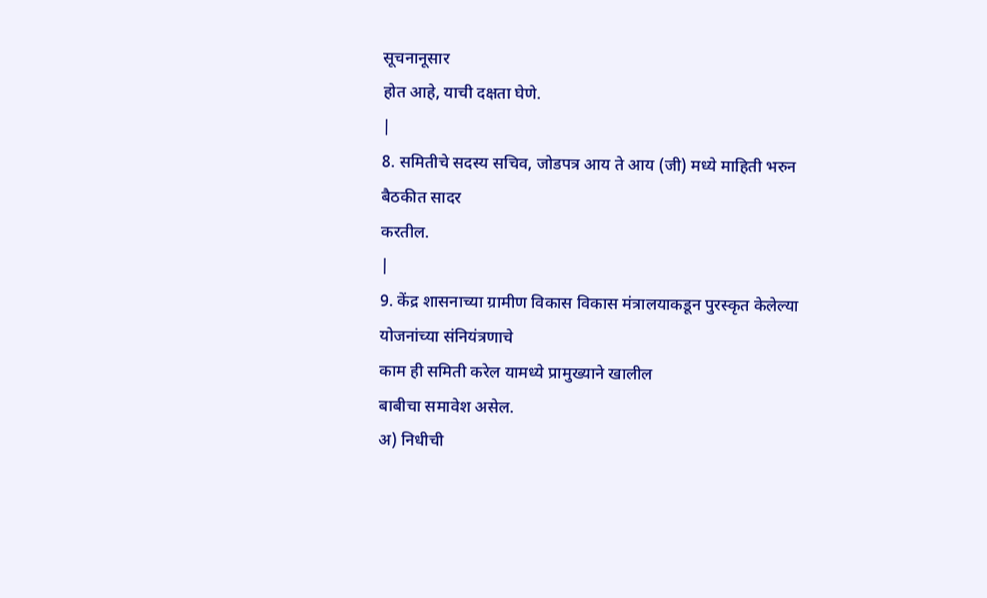सूचनानूसार
होत आहे, याची दक्षता घेणे.
|
8. समितीचे सदस्य सचिव, जोडपत्र आय ते आय (जी) मध्ये माहिती भरुन
बैठकीत सादर
करतील.
|
9. केंद्र शासनाच्या ग्रामीण विकास विकास मंत्रालयाकडून पुरस्कृत केलेल्या
योजनांच्या संनियंत्रणाचे
काम ही समिती करेल यामध्ये प्रामुख्याने खालील
बाबीचा समावेश असेल.
अ) निधीची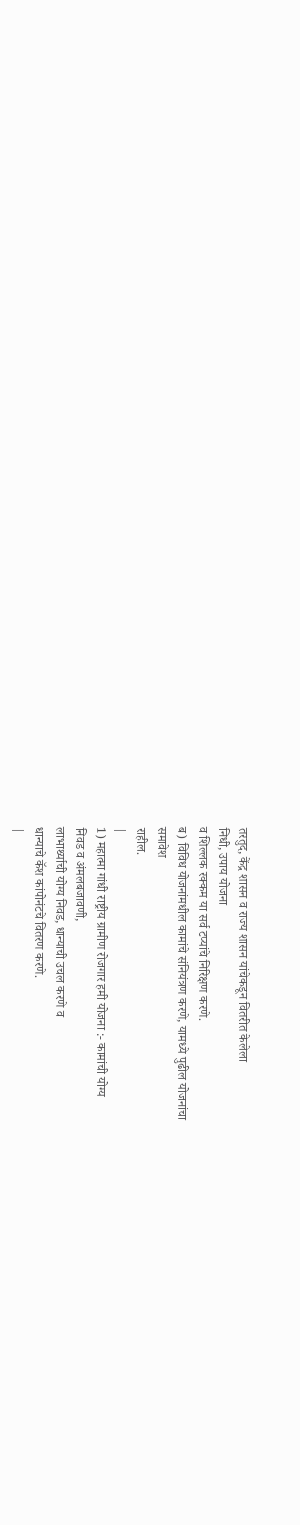तरतुद, केंद्र शासन व राज्य शासन यांचेकडून वितरीत केलेला
निधी, उपाय योजना
व शिल्लक रक्कम या सर्व टप्यांचे निरिक्षण करणे.
ब) विविध योजनांमधील कामांचे संनियंत्रण करणे, यामध्ये पुढील योजनांचा
समावेश
राहील.
|
1) महात्मा गांधी राष्ट्रीय ग्रामीण रोजगार हमी योजना :- कामांची योग्य
निवड व अंमलबजावणी,
लाभार्थ्याची योग्य निवड, धान्याची उचल करणे व
धान्याचे कॅश कांपोनंटचे वितरण करणे.
|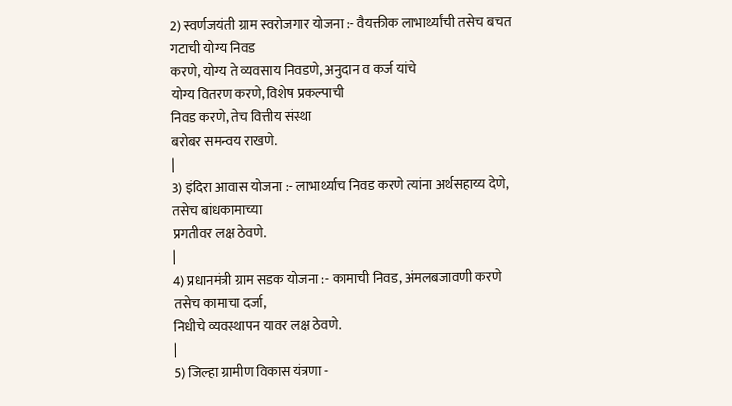2) स्वर्णजयंती ग्राम स्वरोजगार योजना :- वैयक्तीक लाभार्थ्यांची तसेच बचत
गटाची योग्य निवड
करणे, योग्य ते व्यवसाय निवडणे, अनुदान व कर्ज यांचे
योग्य वितरण करणे, विशेष प्रकल्पाची
निवड करणे, तेच वित्तीय संस्था
बरोबर समन्वय राखणे.
|
3) इंदिरा आवास योजना :- लाभार्थ्याच निवड करणे त्यांना अर्थसहाय्य देणे,
तसेच बांधकामाच्या
प्रगतीवर लक्ष ठेवणे.
|
4) प्रधानमंत्री ग्राम सडक योजना :- कामाची निवड, अंमलबजावणी करणे
तसेच कामाचा दर्जा,
निधीचे व्यवस्थापन यावर लक्ष ठेवणे.
|
5) जिल्हा ग्रामीण विकास यंत्रणा -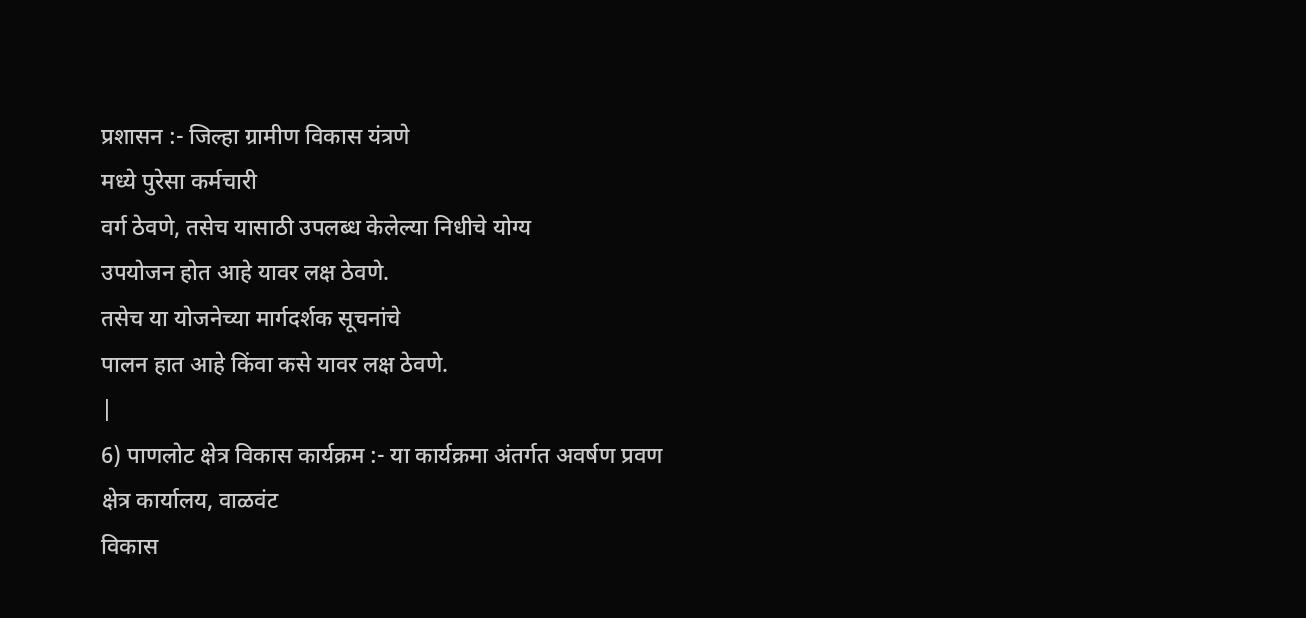प्रशासन :- जिल्हा ग्रामीण विकास यंत्रणे
मध्ये पुरेसा कर्मचारी
वर्ग ठेवणे, तसेच यासाठी उपलब्ध केलेल्या निधीचे योग्य
उपयोजन होत आहे यावर लक्ष ठेवणे.
तसेच या योजनेच्या मार्गदर्शक सूचनांचे
पालन हात आहे किंवा कसे यावर लक्ष ठेवणे.
|
6) पाणलोट क्षेत्र विकास कार्यक्रम :- या कार्यक्रमा अंतर्गत अवर्षण प्रवण
क्षेत्र कार्यालय, वाळवंट
विकास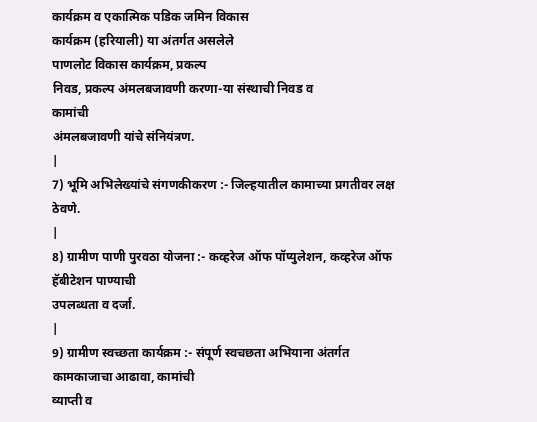कार्यक्रम व एकात्मिक पडिक जमिन विकास
कार्यक्रम (हरियाली) या अंतर्गत असलेले
पाणलोट विकास कार्यक्रम, प्रकल्प
निवड, प्रकल्प अंमलबजावणी करणा-या संस्थाची निवड व
कामांची
अंमलबजावणी यांचे संनियंत्रण.
|
7) भूमि अभिलेख्यांचे संगणकीकरण :- जिल्हयातील कामाच्या प्रगतीवर लक्ष
ठेवणे.
|
8) ग्रामीण पाणी पुरवठा योजना :- कव्हरेज ऑफ पॉप्युलेशन, कव्हरेज ऑफ
हॅबीटेशन पाण्याची
उपलब्धता व दर्जा.
|
9) ग्रामीण स्वच्छता कार्यक्रम :- संपूर्ण स्वचछता अभियाना अंतर्गत
कामकाजाचा आढावा, कामांची
व्याप्ती व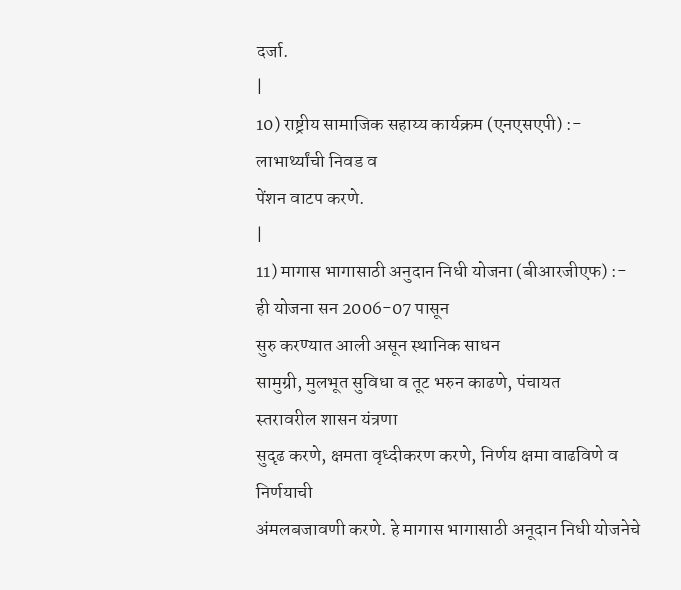दर्जा.
|
10) राष्ट्रीय सामाजिक सहाय्य कार्यक्रम (एनएसएपी) :- लाभार्थ्यांची निवड व
पेंशन वाटप करणे.
|
11) मागास भागासाठी अनुदान निधी योजना (बीआरजीएफ) :-
ही योजना सन 2006-07 पासून
सुरु करण्यात आली असून स्थानिक साधन
सामुग्री, मुलभूत सुविधा व तूट भरुन काढणे, पंचायत
स्तरावरील शासन यंत्रणा
सुदृढ करणे, क्षमता वृध्दीकरण करणे, निर्णय क्षमा वाढविणे व
निर्णयाची
अंमलबजावणी करणे. हे मागास भागासाठी अनूदान निधी योजनेचे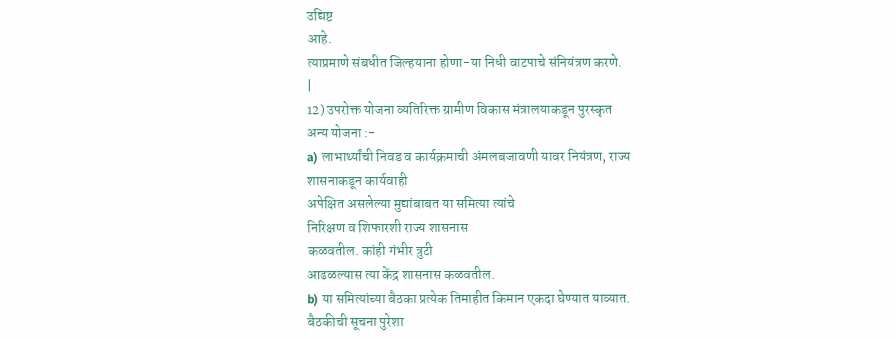उद्यिष्ट
आहे.
त्याप्रमाणे संबधीत जिल्हयाना होणा-या निधी वाटपाचे संनियंत्रण करणे.
|
12) उपरोक्त योजना व्यतिरिक्त ग्रामीण विकास मंत्रालयाकडून पुरस्कृत
अन्य योजना :-
a) लाभार्थ्यांची निवड व कार्यक्रमाची अंमलबजावणी यावर नियंत्रण, राज्य
शासनाकडून कार्यवाही
अपेक्षित असलेल्या मुद्यांबाबत या समित्या त्यांचे
निरिक्षण व शिफारशी राज्य शासनास
कळवतील. कांही गंभीर त्रुटी
आढळल्यास त्या केंद्र शासनास कळवतील.
b) या समित्यांच्या बैठका प्रत्येक तिमाहीत किमान एकदा घेण्यात याव्यात.
बैठकीची सूचना पुरेशा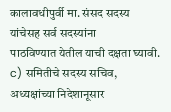कालावधीपुर्वी मा. संसद सदस्य यांचेसह सर्व सदस्यांना
पाठविण्यात येतील याची दक्षता घ्यावी.
c) समितीचे सदस्य सचिव, अध्यक्षांच्या निदेशानूसार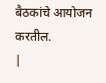बैठकांचे आयोजन करतील.
|